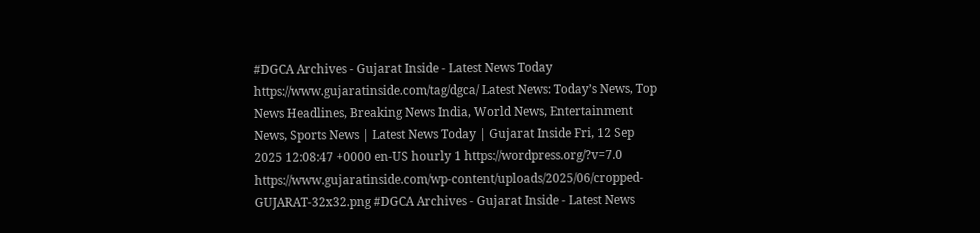#DGCA Archives - Gujarat Inside - Latest News Today https://www.gujaratinside.com/tag/dgca/ Latest News: Today’s News, Top News Headlines, Breaking News India, World News, Entertainment News, Sports News | Latest News Today | Gujarat Inside Fri, 12 Sep 2025 12:08:47 +0000 en-US hourly 1 https://wordpress.org/?v=7.0 https://www.gujaratinside.com/wp-content/uploads/2025/06/cropped-GUJARAT-32x32.png #DGCA Archives - Gujarat Inside - Latest News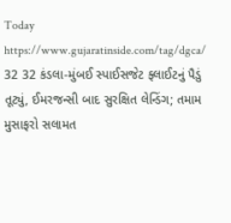Today https://www.gujaratinside.com/tag/dgca/ 32 32 કંડલા-મુંબઈ સ્પાઈસજેટ ફ્લાઈટનું પૈડું તૂટ્યું, ઈમરજન્સી બાદ સુરક્ષિત લેન્ડિંગ; તમામ મુસાફરો સલામત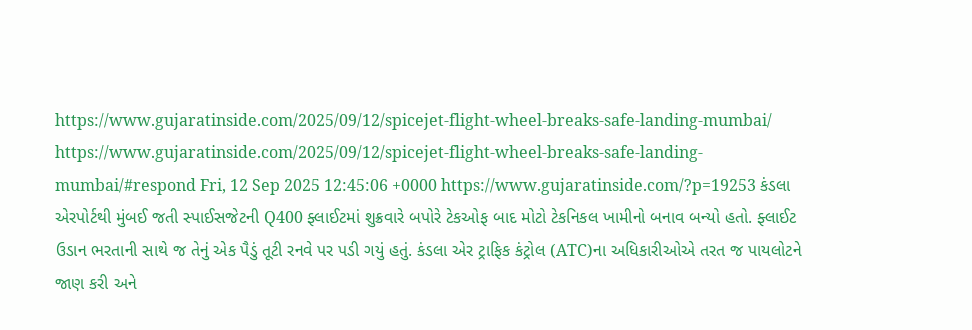https://www.gujaratinside.com/2025/09/12/spicejet-flight-wheel-breaks-safe-landing-mumbai/ https://www.gujaratinside.com/2025/09/12/spicejet-flight-wheel-breaks-safe-landing-mumbai/#respond Fri, 12 Sep 2025 12:45:06 +0000 https://www.gujaratinside.com/?p=19253 કંડલા એરપોર્ટથી મુંબઈ જતી સ્પાઈસજેટની Q400 ફ્લાઈટમાં શુક્રવારે બપોરે ટેકઓફ બાદ મોટો ટેકનિકલ ખામીનો બનાવ બન્યો હતો. ફ્લાઈટ ઉડાન ભરતાની સાથે જ તેનું એક પૈડું તૂટી રનવે પર પડી ગયું હતું. કંડલા એર ટ્રાફિક કંટ્રોલ (ATC)ના અધિકારીઓએ તરત જ પાયલોટને જાણ કરી અને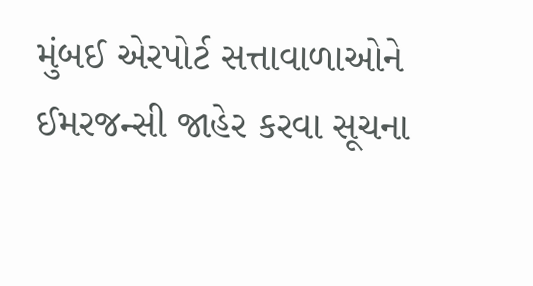મુંબઈ એરપોર્ટ સત્તાવાળાઓને ઈમરજન્સી જાહેર કરવા સૂચના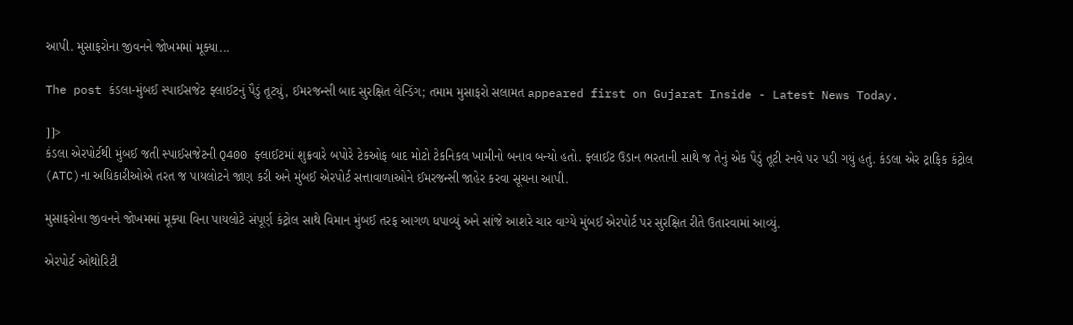આપી. મુસાફરોના જીવનને જોખમમાં મૂક્યા...

The post કંડલા-મુંબઈ સ્પાઈસજેટ ફ્લાઈટનું પૈડું તૂટ્યું, ઈમરજન્સી બાદ સુરક્ષિત લેન્ડિંગ; તમામ મુસાફરો સલામત appeared first on Gujarat Inside - Latest News Today.

]]>
કંડલા એરપોર્ટથી મુંબઈ જતી સ્પાઈસજેટની Q400 ફ્લાઈટમાં શુક્રવારે બપોરે ટેકઓફ બાદ મોટો ટેકનિકલ ખામીનો બનાવ બન્યો હતો. ફ્લાઈટ ઉડાન ભરતાની સાથે જ તેનું એક પૈડું તૂટી રનવે પર પડી ગયું હતું. કંડલા એર ટ્રાફિક કંટ્રોલ (ATC)ના અધિકારીઓએ તરત જ પાયલોટને જાણ કરી અને મુંબઈ એરપોર્ટ સત્તાવાળાઓને ઈમરજન્સી જાહેર કરવા સૂચના આપી.

મુસાફરોના જીવનને જોખમમાં મૂક્યા વિના પાયલોટે સંપૂર્ણ કંટ્રોલ સાથે વિમાન મુંબઈ તરફ આગળ ધપાવ્યું અને સાંજે આશરે ચાર વાગ્યે મુંબઈ એરપોર્ટ પર સુરક્ષિત રીતે ઉતારવામાં આવ્યું.

એરપોર્ટ ઓથોરિટી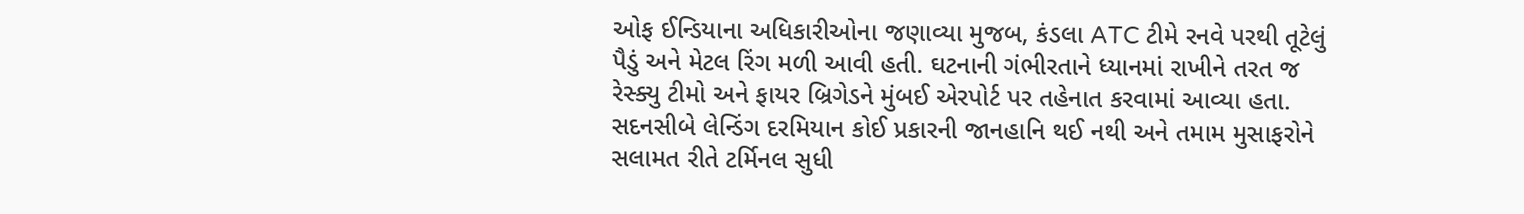ઓફ ઈન્ડિયાના અધિકારીઓના જણાવ્યા મુજબ, કંડલા ATC ટીમે રનવે પરથી તૂટેલું પૈડું અને મેટલ રિંગ મળી આવી હતી. ઘટનાની ગંભીરતાને ધ્યાનમાં રાખીને તરત જ રેસ્ક્યુ ટીમો અને ફાયર બ્રિગેડને મુંબઈ એરપોર્ટ પર તહેનાત કરવામાં આવ્યા હતા. સદનસીબે લેન્ડિંગ દરમિયાન કોઈ પ્રકારની જાનહાનિ થઈ નથી અને તમામ મુસાફરોને સલામત રીતે ટર્મિનલ સુધી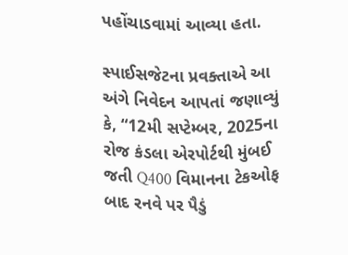પહોંચાડવામાં આવ્યા હતા.

સ્પાઈસજેટના પ્રવક્તાએ આ અંગે નિવેદન આપતાં જણાવ્યું કે, “12મી સપ્ટેમ્બર, 2025ના રોજ કંડલા એરપોર્ટથી મુંબઈ જતી Q400 વિમાનના ટેકઓફ બાદ રનવે પર પૈડું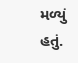મળ્યું હતું.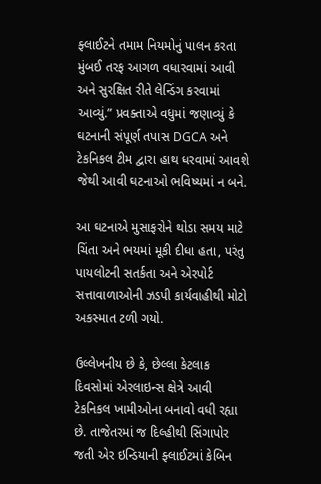ફ્લાઈટને તમામ નિયમોનું પાલન કરતા મુંબઈ તરફ આગળ વધારવામાં આવી અને સુરક્ષિત રીતે લેન્ડિંગ કરવામાં આવ્યું.” પ્રવક્તાએ વધુમાં જણાવ્યું કે ઘટનાની સંપૂર્ણ તપાસ DGCA અને ટેકનિકલ ટીમ દ્વારા હાથ ધરવામાં આવશે જેથી આવી ઘટનાઓ ભવિષ્યમાં ન બને.

આ ઘટનાએ મુસાફરોને થોડા સમય માટે ચિંતા અને ભયમાં મૂકી દીધા હતા, પરંતુ પાયલોટની સતર્કતા અને એરપોર્ટ સત્તાવાળાઓની ઝડપી કાર્યવાહીથી મોટો અકસ્માત ટળી ગયો.

ઉલ્લેખનીય છે કે, છેલ્લા કેટલાક દિવસોમાં એરલાઇન્સ ક્ષેત્રે આવી ટેકનિકલ ખામીઓના બનાવો વધી રહ્યા છે. તાજેતરમાં જ દિલ્હીથી સિંગાપોર જતી એર ઇન્ડિયાની ફ્લાઈટમાં કેબિન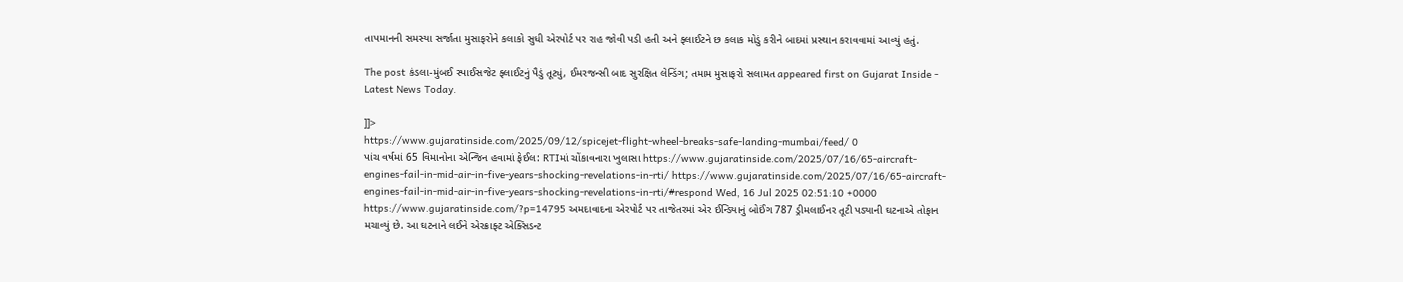તાપમાનની સમસ્યા સર્જાતા મુસાફરોને કલાકો સુધી એરપોર્ટ પર રાહ જોવી પડી હતી અને ફ્લાઈટને છ કલાક મોડું કરીને બાદમાં પ્રસ્થાન કરાવવામાં આવ્યું હતું.

The post કંડલા-મુંબઈ સ્પાઈસજેટ ફ્લાઈટનું પૈડું તૂટ્યું, ઈમરજન્સી બાદ સુરક્ષિત લેન્ડિંગ; તમામ મુસાફરો સલામત appeared first on Gujarat Inside - Latest News Today.

]]>
https://www.gujaratinside.com/2025/09/12/spicejet-flight-wheel-breaks-safe-landing-mumbai/feed/ 0
પાંચ વર્ષમાં 65 વિમાનોના એન્જિન હવામાં ફેઈલ: RTIમાં ચોંકાવનારા ખુલાસા https://www.gujaratinside.com/2025/07/16/65-aircraft-engines-fail-in-mid-air-in-five-years-shocking-revelations-in-rti/ https://www.gujaratinside.com/2025/07/16/65-aircraft-engines-fail-in-mid-air-in-five-years-shocking-revelations-in-rti/#respond Wed, 16 Jul 2025 02:51:10 +0000 https://www.gujaratinside.com/?p=14795 અમદાવાદના એરપોર્ટ પર તાજેતરમાં એર ઈન્ડિયાનું બોઈંગ 787 ડ્રીમલાઈનર તૂટી પડ્યાની ઘટનાએ તોફાન મચાવ્યું છે. આ ઘટનાને લઈને એરક્રાફ્ટ એક્સિડન્ટ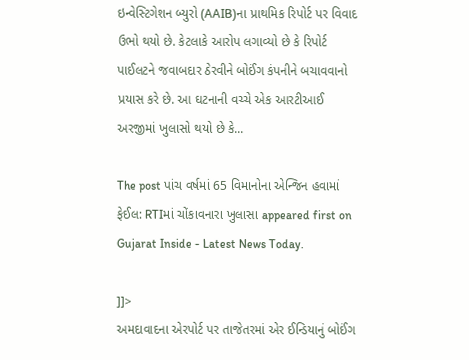ઇન્વેસ્ટિગેશન બ્યુરો (AAIB)ના પ્રાથમિક રિપોર્ટ પર વિવાદ ઉભો થયો છે. કેટલાકે આરોપ લગાવ્યો છે કે રિપોર્ટ પાઈલટને જવાબદાર ઠેરવીને બોઈંગ કંપનીને બચાવવાનો પ્રયાસ કરે છે. આ ઘટનાની વચ્ચે એક આરટીઆઈ અરજીમાં ખુલાસો થયો છે કે...

The post પાંચ વર્ષમાં 65 વિમાનોના એન્જિન હવામાં ફેઈલ: RTIમાં ચોંકાવનારા ખુલાસા appeared first on Gujarat Inside - Latest News Today.

]]>
અમદાવાદના એરપોર્ટ પર તાજેતરમાં એર ઈન્ડિયાનું બોઈંગ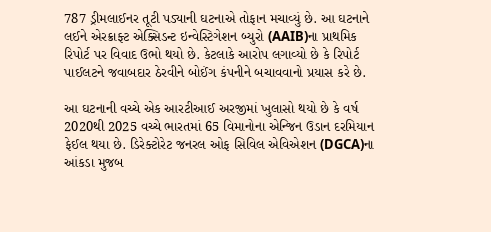787 ડ્રીમલાઈનર તૂટી પડ્યાની ઘટનાએ તોફાન મચાવ્યું છે. આ ઘટનાને લઈને એરક્રાફ્ટ એક્સિડન્ટ ઇન્વેસ્ટિગેશન બ્યુરો (AAIB)ના પ્રાથમિક રિપોર્ટ પર વિવાદ ઉભો થયો છે. કેટલાકે આરોપ લગાવ્યો છે કે રિપોર્ટ પાઈલટને જવાબદાર ઠેરવીને બોઈંગ કંપનીને બચાવવાનો પ્રયાસ કરે છે.

આ ઘટનાની વચ્ચે એક આરટીઆઈ અરજીમાં ખુલાસો થયો છે કે વર્ષ 2020થી 2025 વચ્ચે ભારતમાં 65 વિમાનોના એન્જિન ઉડાન દરમિયાન ફેઈલ થયા છે. ડિરેક્ટોરેટ જનરલ ઓફ સિવિલ એવિએશન (DGCA)ના આંકડા મુજબ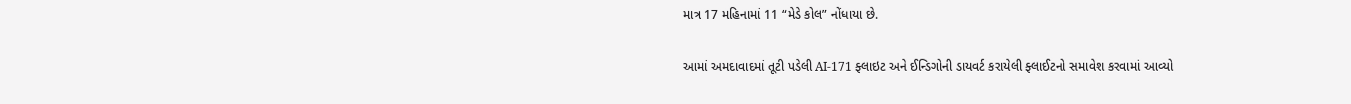માત્ર 17 મહિનામાં 11 “મેડે કોલ” નોંધાયા છે.

આમાં અમદાવાદમાં તૂટી પડેલી AI-171 ફ્લાઇટ અને ઈન્ડિગોની ડાયવર્ટ કરાયેલી ફ્લાઈટનો સમાવેશ કરવામાં આવ્યો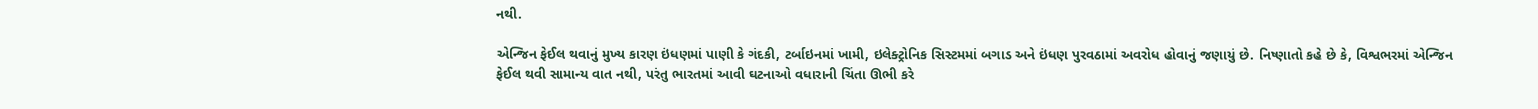નથી.

એન્જિન ફેઈલ થવાનું મુખ્ય કારણ ઇંધણમાં પાણી કે ગંદકી, ટર્બાઇનમાં ખામી, ઇલેક્ટ્રોનિક સિસ્ટમમાં બગાડ અને ઇંધણ પુરવઠામાં અવરોધ હોવાનું જણાયું છે. નિષ્ણાતો કહે છે કે, વિશ્વભરમાં એન્જિન ફેઈલ થવી સામાન્ય વાત નથી, પરંતુ ભારતમાં આવી ઘટનાઓ વધારાની ચિંતા ઊભી કરે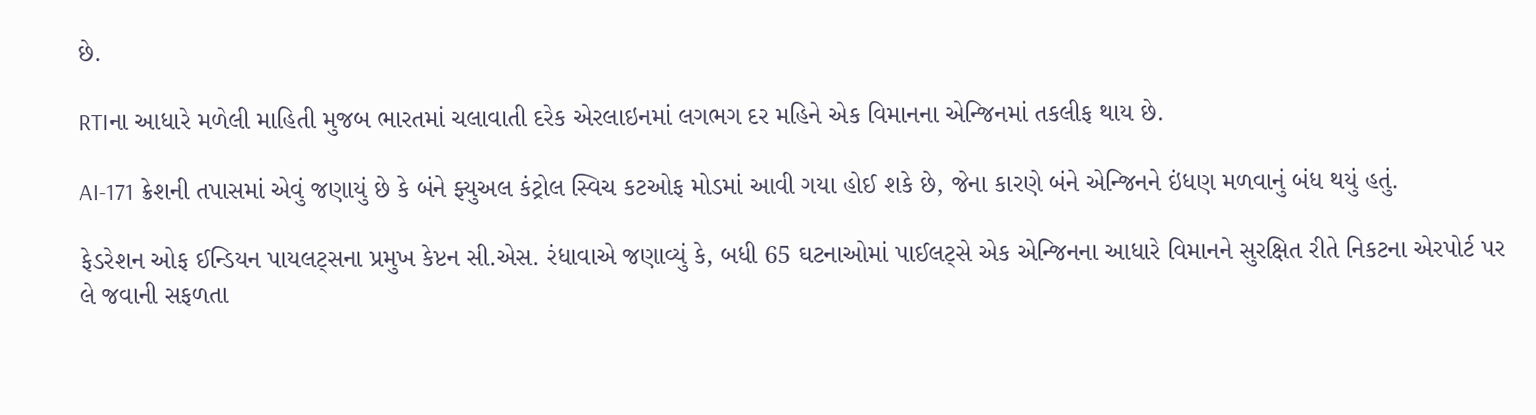છે.

RTIના આધારે મળેલી માહિતી મુજબ ભારતમાં ચલાવાતી દરેક એરલાઇનમાં લગભગ દર મહિને એક વિમાનના એન્જિનમાં તકલીફ થાય છે.

AI-171 ક્રેશની તપાસમાં એવું જણાયું છે કે બંને ફ્યુઅલ કંટ્રોલ સ્વિચ કટઓફ મોડમાં આવી ગયા હોઈ શકે છે, જેના કારણે બંને એન્જિનને ઇંધણ મળવાનું બંધ થયું હતું.

ફેડરેશન ઓફ ઈન્ડિયન પાયલટ્સના પ્રમુખ કેપ્ટન સી.એસ. રંધાવાએ જણાવ્યું કે, બધી 65 ઘટનાઓમાં પાઈલટ્સે એક એન્જિનના આધારે વિમાનને સુરક્ષિત રીતે નિકટના એરપોર્ટ પર લે જવાની સફળતા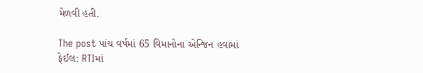મેળવી હતી.

The post પાંચ વર્ષમાં 65 વિમાનોના એન્જિન હવામાં ફેઈલ: RTIમાં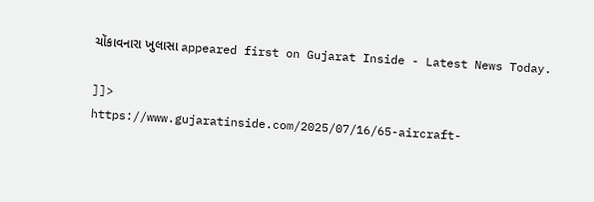ચોંકાવનારા ખુલાસા appeared first on Gujarat Inside - Latest News Today.

]]>
https://www.gujaratinside.com/2025/07/16/65-aircraft-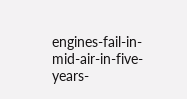engines-fail-in-mid-air-in-five-years-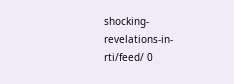shocking-revelations-in-rti/feed/ 0